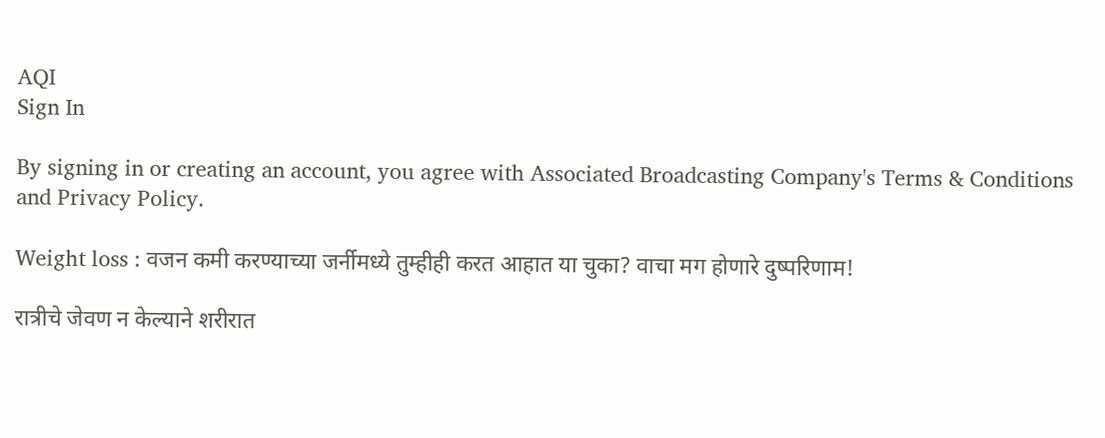AQI
Sign In

By signing in or creating an account, you agree with Associated Broadcasting Company's Terms & Conditions and Privacy Policy.

Weight loss : वजन कमी करण्याच्या जर्नीमध्ये तुम्हीही करत आहात या चुका? वाचा मग होणारे दुष्परिणाम!

रात्रीचे जेवण न केल्याने शरीरात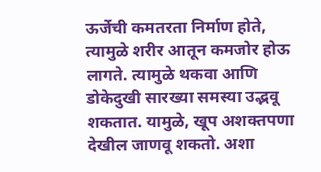ऊर्जेची कमतरता निर्माण होते, त्यामुळे शरीर आतून कमजोर होऊ लागते. त्यामुळे थकवा आणि डोकेदुखी सारख्या समस्या उद्भवू शकतात. यामुळे, खूप अशक्तपणा देखील जाणवू शकतो. अशा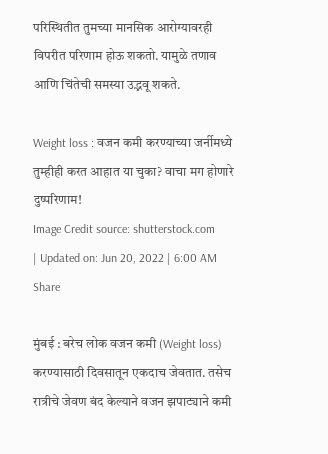परिस्थितीत तुमच्या मानसिक आरोग्यावरही विपरीत परिणाम होऊ शकतो. यामुळे तणाव आणि चिंतेची समस्या उद्भवू शकते.

Weight loss : वजन कमी करण्याच्या जर्नीमध्ये तुम्हीही करत आहात या चुका? वाचा मग होणारे दुष्परिणाम!
Image Credit source: shutterstock.com
| Updated on: Jun 20, 2022 | 6:00 AM
Share

मुंबई : बरेच लोक वजन कमी (Weight loss) करण्यासाठी दिवसातून एकदाच जेवतात. तसेच रात्रीचे जेवण बंद केल्याने वजन झपाट्याने कमी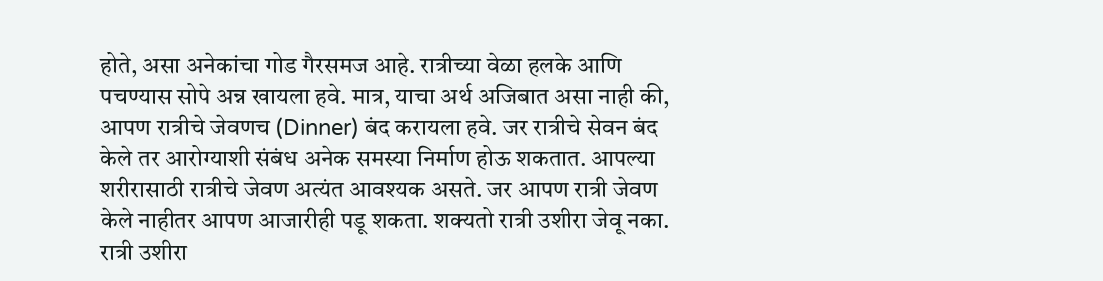होते, असा अनेकांचा गोड गैरसमज आहे. रात्रीच्या वेळा हलके आणि पचण्यास सोपे अन्न खायला हवे. मात्र, याचा अर्थ अजिबात असा नाही की, आपण रात्रीचे जेवणच (Dinner) बंद करायला हवे. जर रात्रीचे सेवन बंद केले तर आरोग्याशी संबंध अनेक समस्या निर्माण होऊ शकतात. आपल्या शरीरासाठी रात्रीचे जेवण अत्यंत आवश्यक असते. जर आपण रात्री जेवण केले नाहीतर आपण आजारीही पडू शकता. शक्यतो रात्री उशीरा जेवू नका. रात्री उशीरा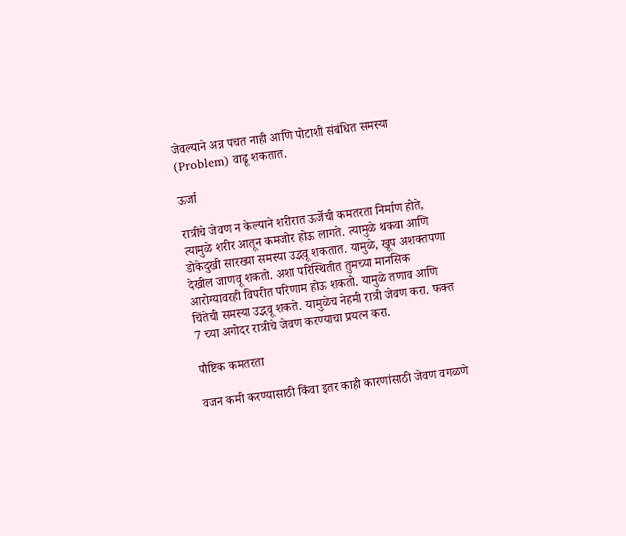जेवल्याने अन्न पचत नाही आणि पोटाशी संबंधित समस्या (Problem) वाढू शकतात.

ऊर्जा

रात्रीचे जेवण न केल्याने शरीरात ऊर्जेची कमतरता निर्माण होते, त्यामुळे शरीर आतून कमजोर होऊ लागते. त्यामुळे थकवा आणि डोकेदुखी सारख्या समस्या उद्भवू शकतात. यामुळे, खूप अशक्तपणा देखील जाणवू शकतो. अशा परिस्थितीत तुमच्या मानसिक आरोग्यावरही विपरीत परिणाम होऊ शकतो. यामुळे तणाव आणि चिंतेची समस्या उद्भवू शकते. यामुळेच नेहमी रात्री जेवण करा. फक्त 7 च्या अगोदर रात्रीचे जेवण करण्याचा प्रयत्न करा.

पौष्टिक कमतरता

वजन कमी करण्यासाठी किंवा इतर काही कारणांसाठी जेवण वगळणे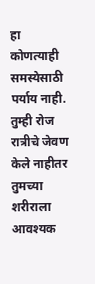हा कोणत्याही समस्येसाठी पर्याय नाही. तुम्ही रोज रात्रीचे जेवण केले नाहीतर तुमच्या शरीराला आवश्यक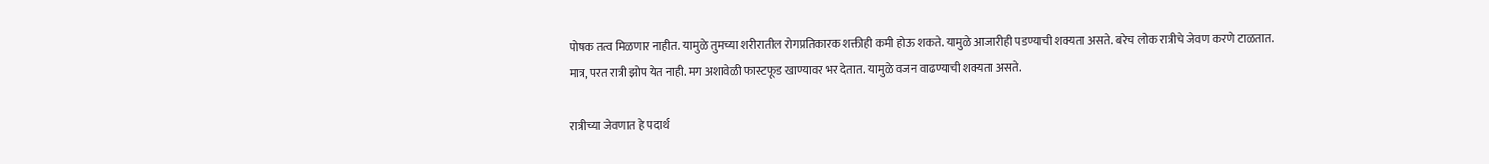पोषक तत्व मिळणार नाहीत. यामुळे तुमच्या शरीरातील रोगप्रतिकारक शक्तीही कमी होऊ शकते. यामुळे आजारीही पडण्याची शक्यता असते. बरेच लोक रात्रीचे जेवण करणे टाळतात. मात्र, परत रात्री झोप येत नाही. मग अशावेळी फास्टफूड खाण्यावर भर देतात. यामुळे वजन वाढण्याची शक्यता असते.

रात्रीच्या जेवणात हे पदार्थ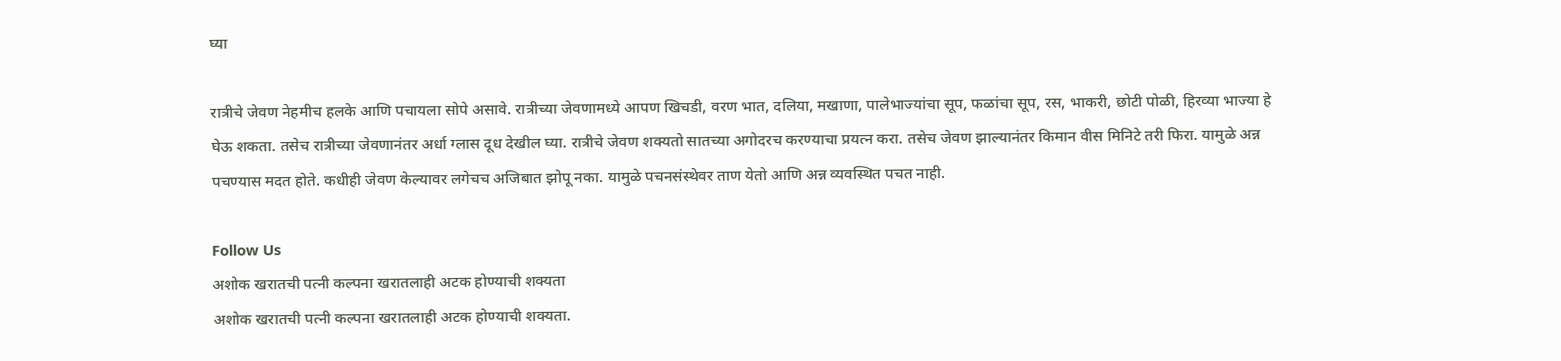घ्या

रात्रीचे जेवण नेहमीच हलके आणि पचायला सोपे असावे. रात्रीच्या जेवणामध्ये आपण खिचडी, वरण भात, दलिया, मखाणा, पालेभाज्यांचा सूप, फळांचा सूप, रस, भाकरी, छोटी पोळी, हिरव्या भाज्या हे घेऊ शकता. तसेच रात्रीच्या जेवणानंतर अर्धा ग्लास दूध देखील घ्या. रात्रीचे जेवण शक्यतो सातच्या अगोदरच करण्याचा प्रयत्न करा. तसेच जेवण झाल्यानंतर किमान वीस मिनिटे तरी फिरा. यामुळे अन्न पचण्यास मदत होते. कधीही जेवण केल्यावर लगेचच अजिबात झोपू नका. यामुळे पचनसंस्थेवर ताण येतो आणि अन्न व्यवस्थित पचत नाही.

Follow Us
अशोक खरातची पत्नी कल्पना खरातलाही अटक होण्याची शक्यता
अशोक खरातची पत्नी कल्पना खरातलाही अटक होण्याची शक्यता.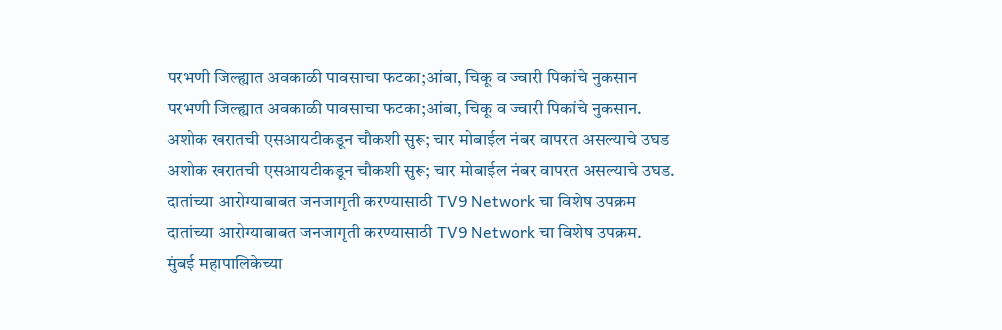परभणी जिल्ह्यात अवकाळी पावसाचा फटका;आंबा, चिकू व ज्वारी पिकांचे नुकसान
परभणी जिल्ह्यात अवकाळी पावसाचा फटका;आंबा, चिकू व ज्वारी पिकांचे नुकसान.
अशोक खरातची एसआयटीकडून चौकशी सुरू; चार मोबाईल नंबर वापरत असल्याचे उघड
अशोक खरातची एसआयटीकडून चौकशी सुरू; चार मोबाईल नंबर वापरत असल्याचे उघड.
दातांच्या आरोग्याबाबत जनजागृती करण्यासाठी TV9 Network चा विशेष उपक्रम
दातांच्या आरोग्याबाबत जनजागृती करण्यासाठी TV9 Network चा विशेष उपक्रम.
मुंबई महापालिकेच्या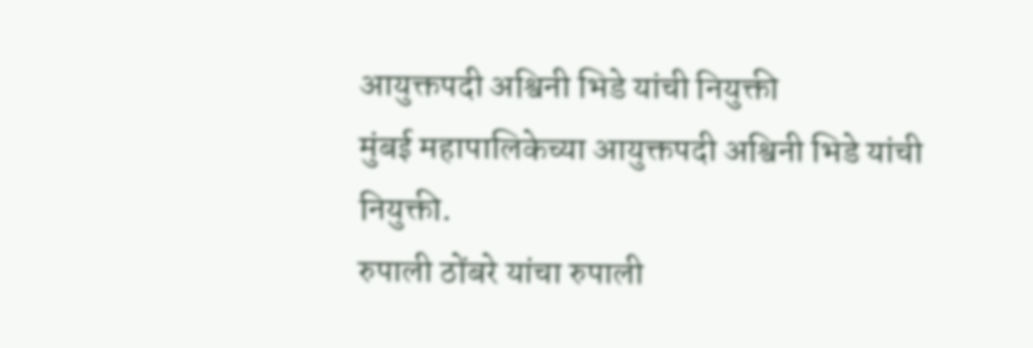आयुक्तपदी अश्विनी भिडे यांची नियुक्ती
मुंबई महापालिकेच्या आयुक्तपदी अश्विनी भिडे यांची नियुक्ती.
रुपाली ठोंबरे यांचा रुपाली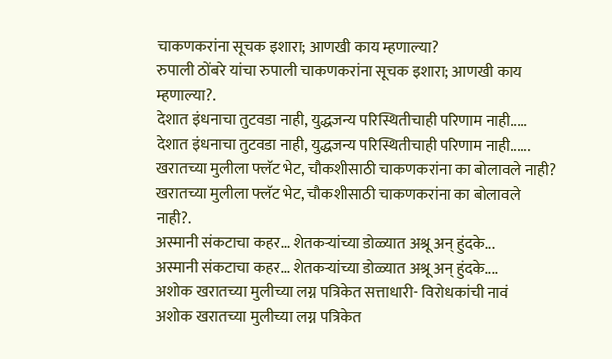चाकणकरांना सूचक इशारा; आणखी काय म्हणाल्या?
रुपाली ठोंबरे यांचा रुपाली चाकणकरांना सूचक इशारा; आणखी काय म्हणाल्या?.
देशात इंधनाचा तुटवडा नाही, युद्धजन्य परिस्थितीचाही परिणाम नाही.....
देशात इंधनाचा तुटवडा नाही, युद्धजन्य परिस्थितीचाही परिणाम नाही......
खरातच्या मुलीला फ्लॅट भेट, चौकशीसाठी चाकणकरांना का बोलावले नाही?
खरातच्या मुलीला फ्लॅट भेट, चौकशीसाठी चाकणकरांना का बोलावले नाही?.
अस्मानी संकटाचा कहर... शेतकऱ्यांच्या डोळ्यात अश्रू अन् हुंदके...
अस्मानी संकटाचा कहर... शेतकऱ्यांच्या डोळ्यात अश्रू अन् हुंदके....
अशोक खरातच्या मुलीच्या लग्न पत्रिकेत सत्ताधारी- विरोधकांची नावं
अशोक खरातच्या मुलीच्या लग्न पत्रिकेत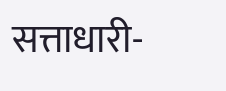सत्ताधारी-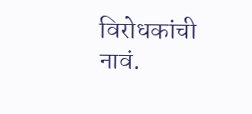विरोधकांची नावं.